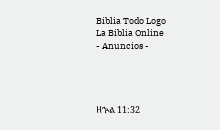Biblia Todo Logo
La Biblia Online
- Anuncios -




ዘኍል 11:32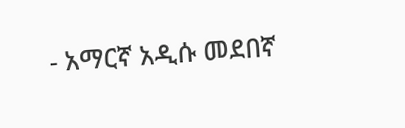- አማርኛ አዲሱ መደበኛ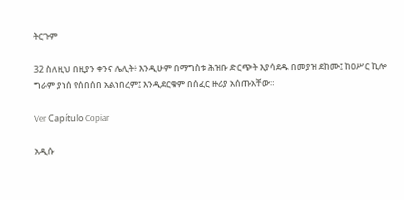ትርጉም

32 ስለዚህ በዚያን ቀንና ሌሊት፥ እንዲሁም በማግስቱ ሕዝቡ ድርጭት እያሳደዱ በመያዝ ደከሙ፤ ከዐሥር ኪሎ ግራም ያነሰ የሰበሰበ አልነበረም፤ እንዲደርቁም በሰፈር ዙሪያ አሰጡአቸው።

Ver Capítulo Copiar

አዲሱ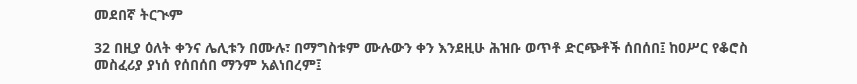መደበኛ ትርጒም

32 በዚያ ዕለት ቀንና ሌሊቱን በሙሉ፣ በማግስቱም ሙሉውን ቀን እንደዚሁ ሕዝቡ ወጥቶ ድርጭቶች ሰበሰበ፤ ከዐሥር የቆሮስ መስፈሪያ ያነሰ የሰበሰበ ማንም አልነበረም፤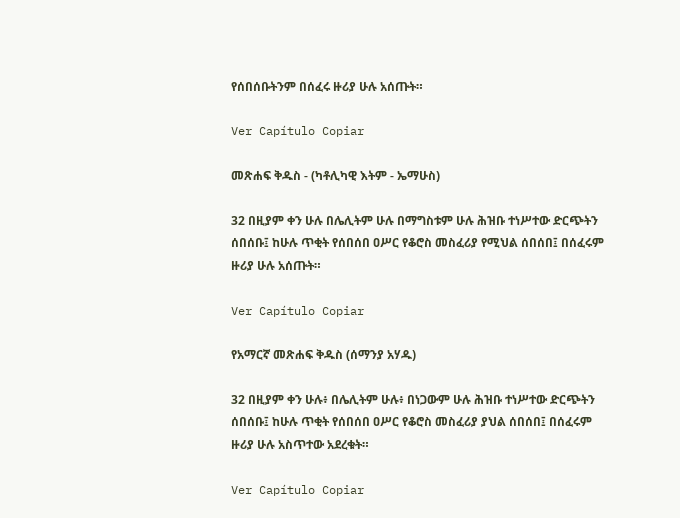የሰበሰቡትንም በሰፈሩ ዙሪያ ሁሉ አሰጡት።

Ver Capítulo Copiar

መጽሐፍ ቅዱስ - (ካቶሊካዊ እትም - ኤማሁስ)

32 በዚያም ቀን ሁሉ በሌሊትም ሁሉ በማግስቱም ሁሉ ሕዝቡ ተነሥተው ድርጭትን ሰበሰቡ፤ ከሁሉ ጥቂት የሰበሰበ ዐሥር የቆሮስ መስፈሪያ የሚህል ሰበሰበ፤ በሰፈሩም ዙሪያ ሁሉ አሰጡት።

Ver Capítulo Copiar

የአማርኛ መጽሐፍ ቅዱስ (ሰማንያ አሃዱ)

32 በዚያም ቀን ሁሉ፥ በሌሊትም ሁሉ፥ በነጋውም ሁሉ ሕዝቡ ተነሥተው ድርጭትን ሰበሰቡ፤ ከሁሉ ጥቂት የሰበሰበ ዐሥር የቆሮስ መስፈሪያ ያህል ሰበሰበ፤ በሰፈሩም ዙሪያ ሁሉ አስጥተው አደረቁት።

Ver Capítulo Copiar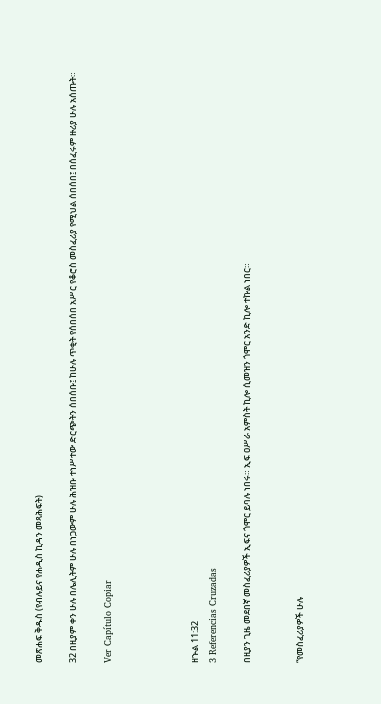መጽሐፍ ቅዱስ (የብሉይና የሐዲስ ኪዳን መጻሕፍት)

32 በዚያም ቀን ሁሉ በሌሊትም ሁሉ በነጋውም ሁሉ ሕዝቡ ተነሥተው ድርጭትን ሰበሰቡ፤ ከሁሉ ጥቂት የሰበሰበ አሥር የቆሮስ መስፈሪያ የሚህል ሰበሰበ፤ በሰፈሩም ዙሪያ ሁሉ አሰጡት።

Ver Capítulo Copiar




ዘኍል 11:32
3 Referencias Cruzadas

በዚያን ጊዜ መደበኛ መስፈሪያዎች ኢፍና ጎሞር ይባሉ ነበሩ። ኢፍ ዐሥራ አምስት ኪሎ ሲመዝን ጎሞር አንድ ኪሎ ተኩል ነበር።


“የመስፈሪያዎች ሁሉ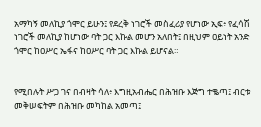አማካኝ መለኪያ ጎሞር ይሁን፤ የደረቅ ነገሮች መስፈሪያ የሆነው ኢፍ፥ የፈሳሽ ነገሮች መለኪያ ከሆነው ባት ጋር እኩል መሆን አለበት፤ በዚህም ዐይነት አንድ ጎሞር ከዐሥር ኤፋና ከዐሥር ባት ጋር እኩል ይሆናል።


የሚበሉት ሥጋ ገና በብዛት ሳለ፥ እግዚአብሔር በሕዝቡ እጅግ ተቈጣ፤ ብርቱ መቅሠፍትም በሕዝቡ መካከል አመጣ፤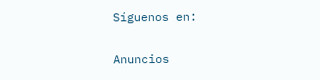Síguenos en:

Anuncios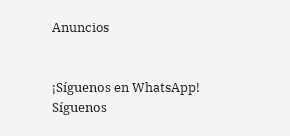Anuncios


¡Síguenos en WhatsApp! Síguenos